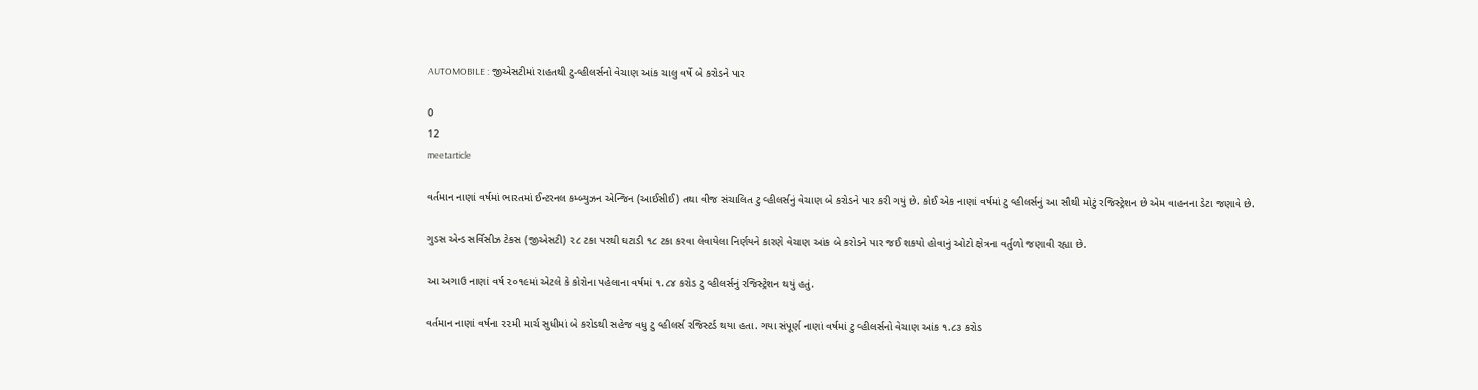AUTOMOBILE : જીએસટીમાં રાહતથી ટુ-વ્હીલર્સનો વેચાણ આંક ચાલુ વર્ષે બે કરોડને પાર

0
12
meetarticle

વર્તમાન નાણાં વર્ષમાં ભારતમાં ઈન્ટરનલ કમ્બ્યુઝન એન્જિન (આઈસીઈ) તથા વીજ સંચાલિત ટુ વ્હીલર્સનું વેચાણ બે કરોડને પાર કરી ગયું છે. કોઈ એક નાણાં વર્ષમાં ટુ વ્હીલર્સનું આ સૌથી મોટું રજિસ્ટ્રેશન છે એમ વાહનના ડેટા જણાવે છે.

ગુડસ એન્ડ સર્વિસીઝ ટેકસ (જીએસટી) ૨૮ ટકા પરથી ઘટાડી ૧૮ ટકા કરવા લેવાયેલા નિર્ણયને કારણે વેચાણ આંક બે કરોડને પાર જઈ શકયો હોવાનું ઓટો ક્ષેત્રના વર્તુળો જણાવી રહ્યા છે.

આ અગાઉ નાણાં વર્ષ ૨૦૧૯માં એટલે કે કોરોના પહેલાના વર્ષમાં ૧.૮૪ કરોડ ટુ વ્હીલર્સનું રજિસ્ટ્રેશન થયું હતું.

વર્તમાન નાણાં વર્ષના ૨૨મી માર્ચ સુધીમાં બે કરોડથી સહેજ વધુ ટુ વ્હીલર્સ રજિસ્ટર્ડ થયા હતા. ગયા સંપૂર્ણ નાણાં વર્ષમાં ટુ વ્હીલર્સનો વેચાણ આંક ૧.૮૩ કરોડ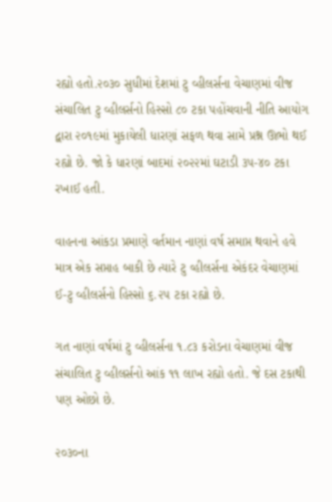રહ્યો હતો.૨૦૩૦ સુધીમાં દેશમાં ટુ વ્હીલર્સના વેચાણમાં વીજ સંચાલિત ટુ વ્હીલર્સનો હિસ્સો ૮૦ ટકા પહોંચવાની નીતિ આયોગ દ્વારા ૨૦૧૯માં મુકાયેલી ધારણાં સફળ થવા સામે પ્રશ્ન ઊભો થઈ રહ્યો છે. જો કે ધારણાં બાદમાં ૨૦૨૨માં ઘટાડી ૩૫-૪૦ ટકા રખાઈ હતી.

વાહનના આંકડા પ્રમાણે વર્તમાન નાણાં વર્ષ સમાપ્ત થવાને હવે માત્ર એક સપ્તાહ બાકી છે ત્યારે ટુ વ્હીલર્સના એકંદર વેચાણમાં ઈ-ટુ વ્હીલર્સનો હિસ્સો ૬.૨૫ ટકા રહ્યો છે.

ગત નાણાં વર્ષમાં ટુ વ્હીલર્સના ૧.૮૩ કરોડના વેચાણમાં વીજ સંચાલિત ટુ વ્હીલર્સનો આંક ૧૧ લાખ રહ્યો હતો. જે દસ ટકાથી પણ ઓછો છે.

૨૦૩૦ના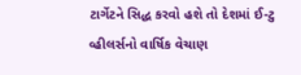ટાર્ગેટને સિદ્ધ કરવો હશે તો દેશમાં ઈ-ટુ વ્હીલર્સનો વાર્ષિક વેચાણ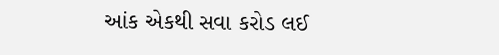આંક એકથી સવા કરોડ લઈ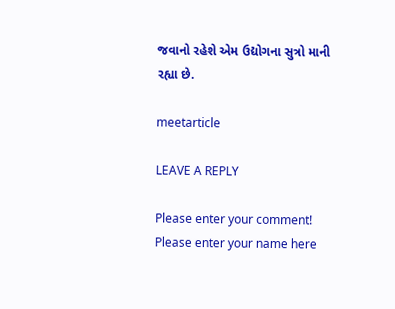જવાનો રહેશે એમ ઉદ્યોગના સુત્રો માની રહ્યા છે.

meetarticle

LEAVE A REPLY

Please enter your comment!
Please enter your name here